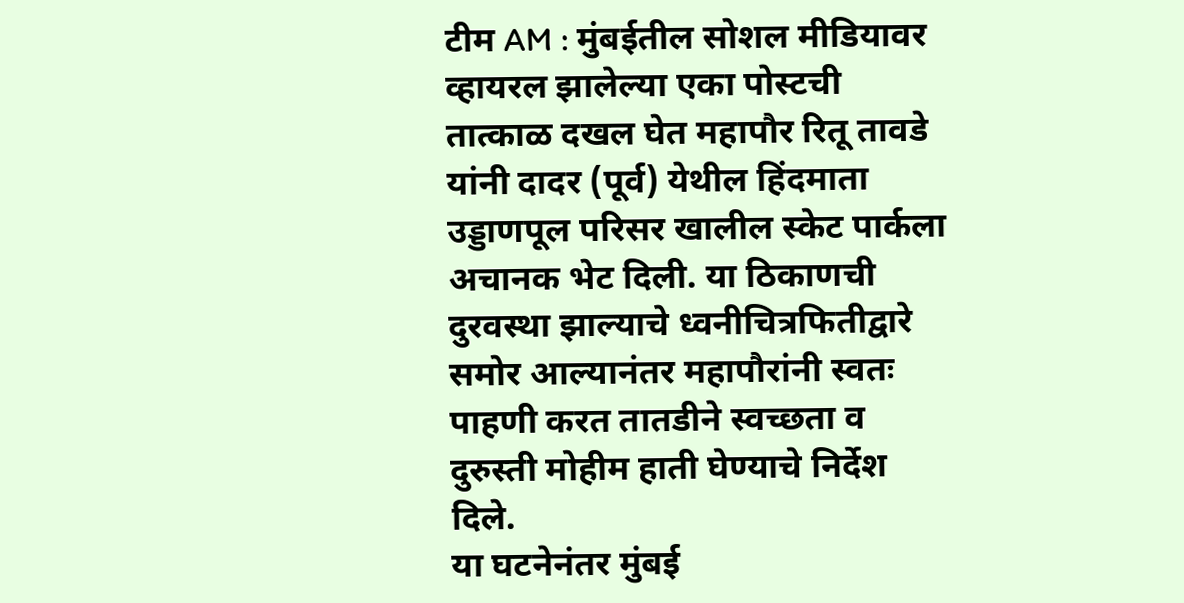टीम AM : मुंबईतील सोशल मीडियावर व्हायरल झालेल्या एका पोस्टची तात्काळ दखल घेत महापौर रितू तावडे यांनी दादर (पूर्व) येथील हिंदमाता उड्डाणपूल परिसर खालील स्केट पार्कला अचानक भेट दिली. या ठिकाणची दुरवस्था झाल्याचे ध्वनीचित्रफितीद्वारे समोर आल्यानंतर महापौरांनी स्वतः पाहणी करत तातडीने स्वच्छता व दुरुस्ती मोहीम हाती घेण्याचे निर्देश दिले.
या घटनेनंतर मुंबई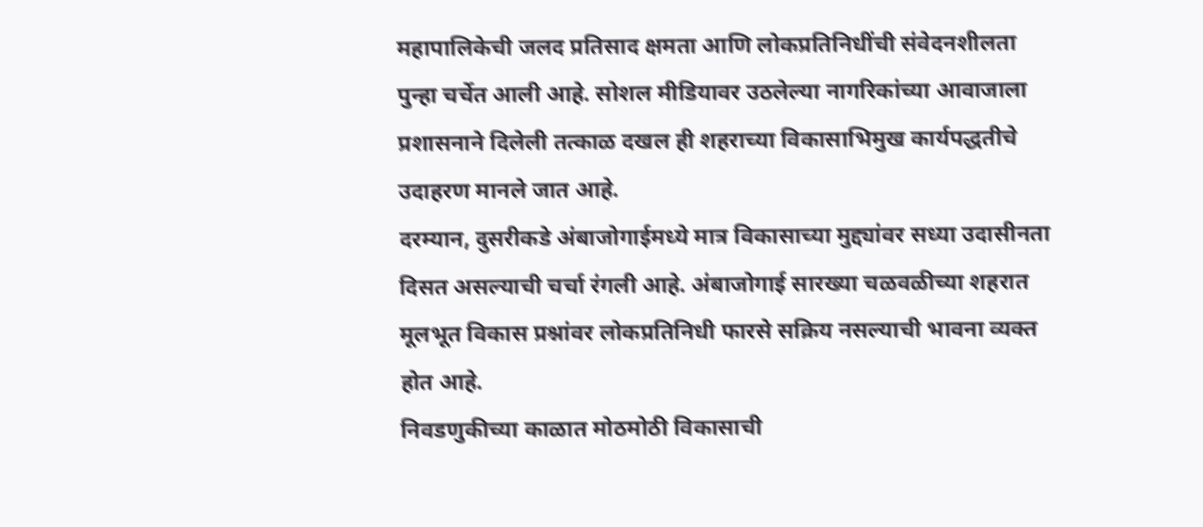महापालिकेची जलद प्रतिसाद क्षमता आणि लोकप्रतिनिधींची संवेदनशीलता पुन्हा चर्चेत आली आहे. सोशल मीडियावर उठलेल्या नागरिकांच्या आवाजाला प्रशासनाने दिलेली तत्काळ दखल ही शहराच्या विकासाभिमुख कार्यपद्धतीचे उदाहरण मानले जात आहे.
दरम्यान, दुसरीकडे अंबाजोगाईमध्ये मात्र विकासाच्या मुद्द्यांवर सध्या उदासीनता दिसत असल्याची चर्चा रंगली आहे. अंबाजोगाई सारख्या चळवळीच्या शहरात मूलभूत विकास प्रश्नांवर लोकप्रतिनिधी फारसे सक्रिय नसल्याची भावना व्यक्त होत आहे.
निवडणुकीच्या काळात मोठमोठी विकासाची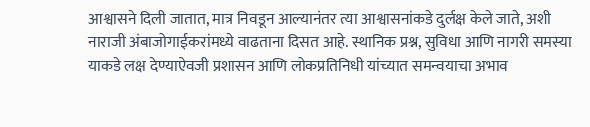आश्वासने दिली जातात, मात्र निवडून आल्यानंतर त्या आश्वासनांकडे दुर्लक्ष केले जाते, अशी नाराजी अंबाजोगाईकरांमध्ये वाढताना दिसत आहे. स्थानिक प्रश्न, सुविधा आणि नागरी समस्या याकडे लक्ष देण्याऐवजी प्रशासन आणि लोकप्रतिनिधी यांच्यात समन्वयाचा अभाव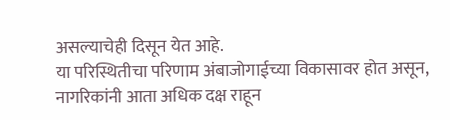असल्याचेही दिसून येत आहे.
या परिस्थितीचा परिणाम अंबाजोगाईच्या विकासावर होत असून, नागरिकांनी आता अधिक दक्ष राहून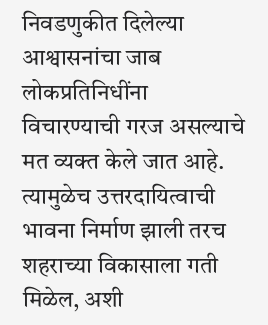निवडणुकीत दिलेल्या आश्वासनांचा जाब लोकप्रतिनिधींना विचारण्याची गरज असल्याचे मत व्यक्त केले जात आहे. त्यामुळेच उत्तरदायित्वाची भावना निर्माण झाली तरच शहराच्या विकासाला गती मिळेल, अशी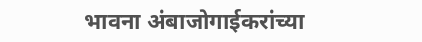भावना अंबाजोगाईकरांच्या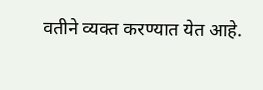वतीने व्यक्त करण्यात येत आहे.